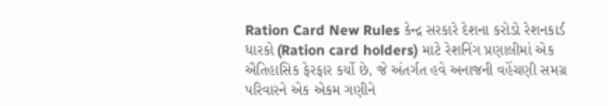Ration Card New Rules કેન્દ્ર સરકારે દેશના કરોડો રેશનકાર્ડ ધારકો (Ration card holders) માટે રેશનિંગ પ્રણાલીમાં એક ઐતિહાસિક ફેરફાર કર્યો છે, જે અંતર્ગત હવે અનાજની વહેંચણી સમગ્ર પરિવારને એક એકમ ગણીને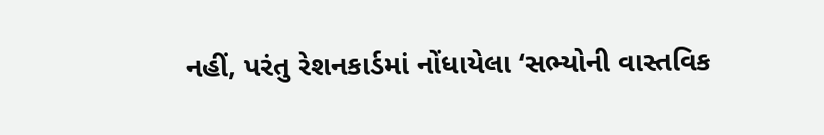નહીં, પરંતુ રેશનકાર્ડમાં નોંધાયેલા ‘સભ્યોની વાસ્તવિક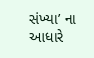સંખ્યા’ ના આધારે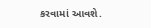કરવામાં આવશે.